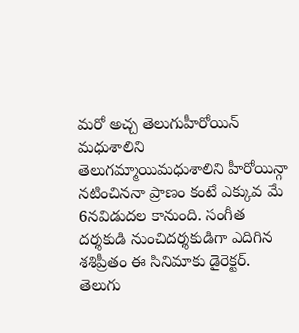మరో అచ్చ తెలుగుహీరోయిన్ మధుశాలిని
తెలుగమ్మాయిమధుశాలిని హీరోయిన్గా నటించిననా ప్రాణం కంటే ఎక్కువ మే 6నవిడుదల కానుంది. సంగీత దర్శకుడి నుంచిదర్శకుడిగా ఎదిగిన శశిప్రీతం ఈ సినిమాకు డైరెక్టర్. తెలుగు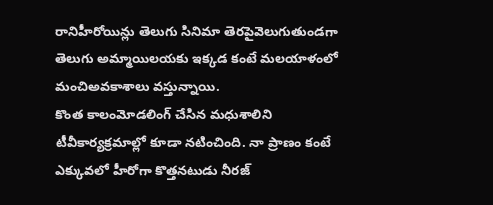రానిహీరోయిన్లు తెలుగు సినిమా తెరపైవెలుగుతుండగా తెలుగు అమ్మాయిలయకు ఇక్కడ కంటే మలయాళంలో మంచిఅవకాశాలు వస్తున్నాయి.
కొంత కాలంమోడలింగ్ చేసిన మధుశాలిని టీవీకార్యక్రమాల్లో కూడా నటించింది. నా ప్రాణం కంటే ఎక్కువలో హీరోగా కొత్తనటుడు నీరజ్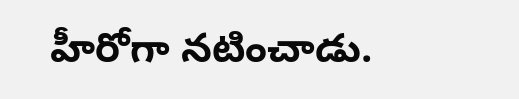హీరోగా నటించాడు.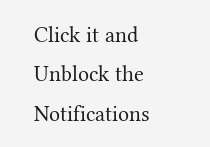Click it and Unblock the Notifications